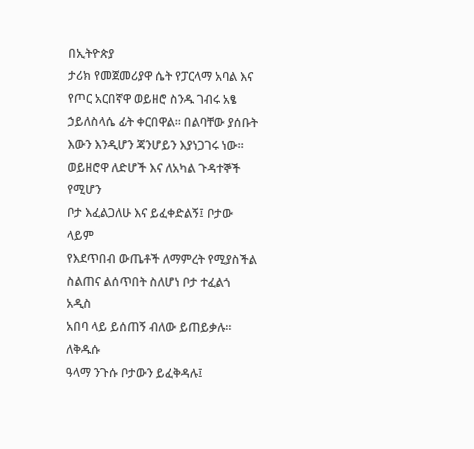በኢትዮጵያ
ታሪክ የመጀመሪያዋ ሴት የፓርላማ አባል እና
የጦር አርበኛዋ ወይዘሮ ስንዱ ገብሩ አፄ
ኃይለስላሴ ፊት ቀርበዋል። በልባቸው ያሰቡት
እውን እንዲሆን ጃንሆይን እያነጋገሩ ነው።
ወይዘሮዋ ለድሆች እና ለአካል ጉዳተኞች የሚሆን
ቦታ እፈልጋለሁ እና ይፈቀድልኝ፤ ቦታው ላይም
የእደጥበብ ውጤቶች ለማምረት የሚያስችል
ስልጠና ልሰጥበት ስለሆነ ቦታ ተፈልጎ አዲስ
አበባ ላይ ይሰጠኝ ብለው ይጠይቃሉ። ለቅዱሱ
ዓላማ ንጉሱ ቦታውን ይፈቅዳሉ፤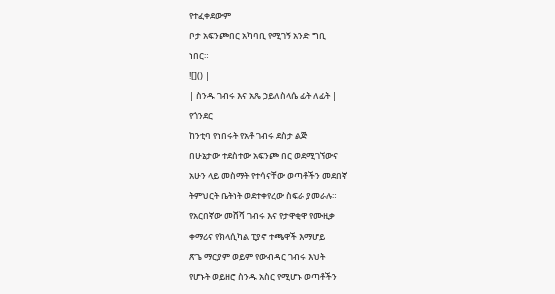የተፈቀደውም
ቦታ አፍንጮበር አካባቢ የሚገኝ አንድ ግቢ
ነበር።
![]() |
| ስንዱ ገብሩ እና አጼ ኃይለስላሴ ፊት ለፊት |
የጎንደር
ከንቲባ የነበሩት የአቶ ገብሩ ደስታ ልጅ
በሁኔታው ተደስተው አፍንጮ በር ወደሚገኘውና
አሁን ላይ መስማት የተሳናቸው ወጣቶችን መደበኛ
ትምህርት ቤትነት ወደተቀየረው ስፍራ ያመራሉ።
የአርበኛው መሸሻ ገብሩ እና የታዋቂዋ የሙዚቃ
ቀማሪና የክላሲካል ፒያኖ ተጫዋች እማሆይ
ጽጌ ማርያም ወይም የውብዳር ገብሩ እህት
የሆኑት ወይዘሮ ስንዱ አስር የሚሆኑ ወጣቶችን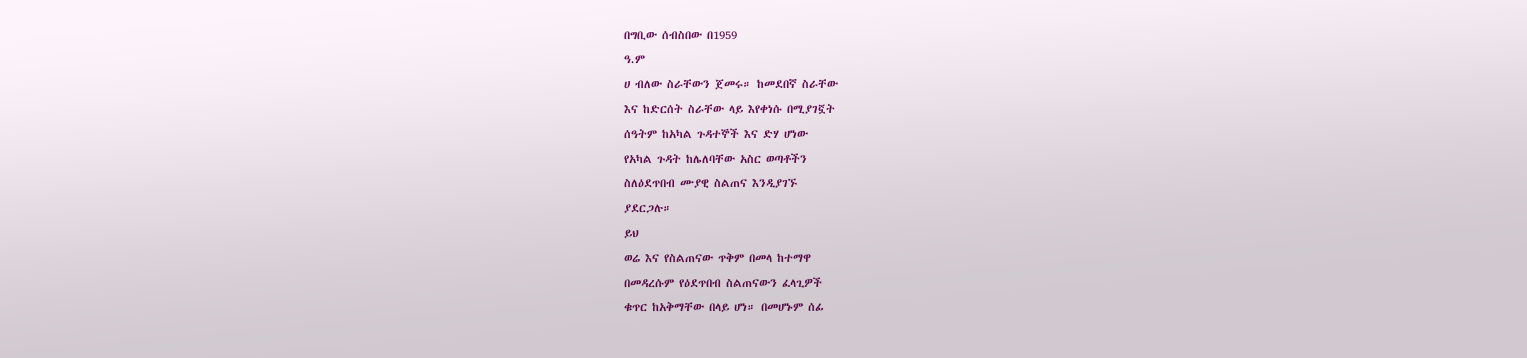በግቢው ሰብስበው በ1959
ዓ.ም
ሀ ብለው ስራቸውን ጀመሩ። ከመደበኛ ስራቸው
እና ከድርሰት ስራቸው ላይ እየቀነሱ በሚያገኟት
ሰዓትም ከአካል ጉዳተኞች እና ድሃ ሆነው
የአካል ጉዳት ከሌለባቸው አስር ወጣቶችን
ስለዕደጥበብ ሙያዊ ስልጠና እንዲያገኙ
ያደርጋሉ።
ይህ
ወሬ እና የስልጠናው ጥቅም በመላ ከተማዋ
በመዳረሱም የዕደጥበብ ስልጠናውን ፈላጊዎች
ቁጥር ከአቅማቸው በላይ ሆነ። በመሆኑም ሰፊ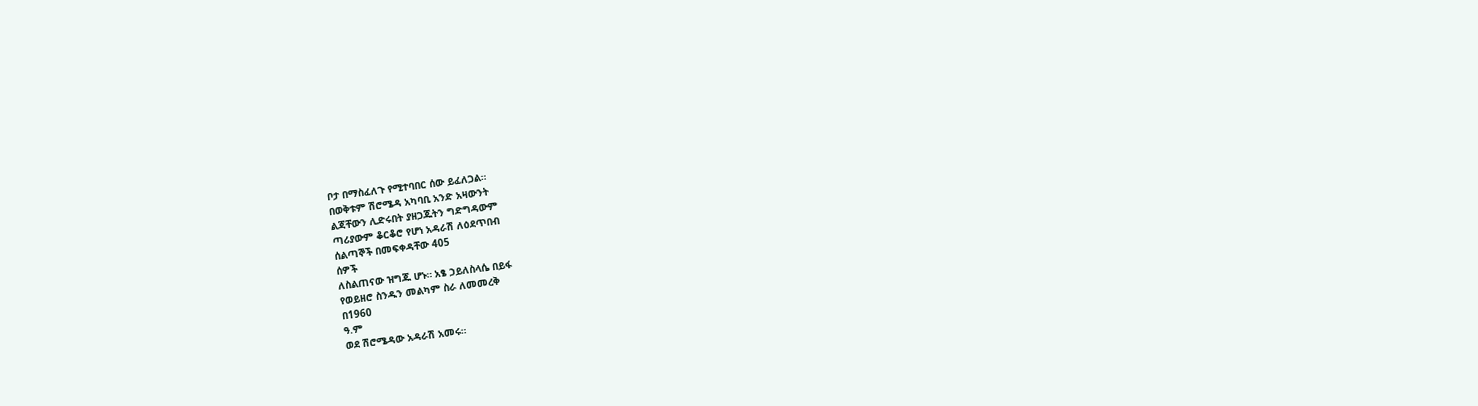ቦታ በማስፈለጉ የሚተባበር ሰው ይፈለጋል።
በወቅቱም ሽሮሜዳ አካባቢ አንድ አዛውንት
ልጃቸውን ሊድሩበት ያዘጋጁትን ግድግዳውም
ጣሪያውም ቆርቆሮ የሆነ አዳራሽ ለዕደጥበብ
ሰልጣኞች በመፍቀዳቸው 405
ሰዎች
ለስልጠናው ዝግጁ ሆኑ። አፄ ኃይለስላሴ በይፋ
የወይዘሮ ስንዱን መልካም ስራ ለመመረቅ
በ1960
ዓ.ም
ወደ ሽሮሜዳው አዳራሽ አመሩ።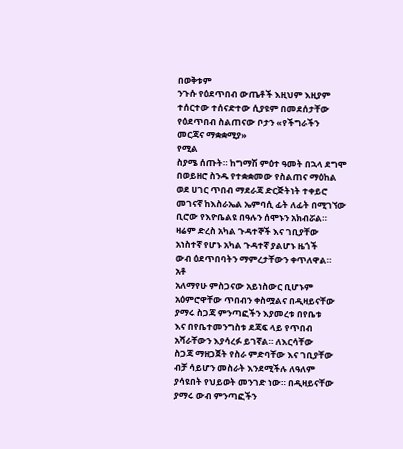በወቅቱም
ንጉሱ የዕደጥበብ ውጤቶች እዚህም እዚያም
ተሰርተው ተሰናድተው ሲያዩም በመደሰታቸው
የዕደጥበብ ስልጠናው ቦታን «የችግራችን
መርጃና ማቋቋሚያ»
የሚል
ስያሜ ሰጡት። ከግማሽ ምዕተ ዓመት በኋላ ደግሞ
በወይዘሮ ስንዱ የተቋቋመው የስልጠና ማዕከል
ወደ ሀገር ጥበብ ማደራጃ ድርጅትነት ተቀይሮ
መገናኛ ከእስራኤል ኤምባሲ ፊት ለፊት በሚገኘው
ቢሮው የእዮቤልዩ በዓሉን ሰሞኑን አክብሯል።
ዛሬም ድረስ አካል ጉዳተኞች እና ገቢያቸው
አነስተኛ የሆኑ አካል ጉዳተኛ ያልሆኑ ዜጎች
ውብ ዕደጥበባትን ማምረታቸውን ቀጥለዋል።
አቶ
አለማየሁ ምስጋናው አይነስውር ቢሆኑም
አዕምሮዋቸው ጥበብን ቀስሟልና በዲዛይናቸው
ያማሩ ስጋጃ ምንጣፎችን እያመረቱ በየቤቱ
እና በየቤተመንግስቱ ደጃፍ ላይ የጥበብ
አሻራቸውን እያሳረፉ ይገኛል። ለእርሳቸው
ስጋጃ ማዘጋጀት የስራ ምድባቸው እና ገቢያቸው
ብቻ ሳይሆን መስራት እንደሚችሉ ለዓለም
ያሳዩበት የህይወት መንገድ ነው። በዲዛይናቸው
ያማሩ ውብ ምንጣፎችን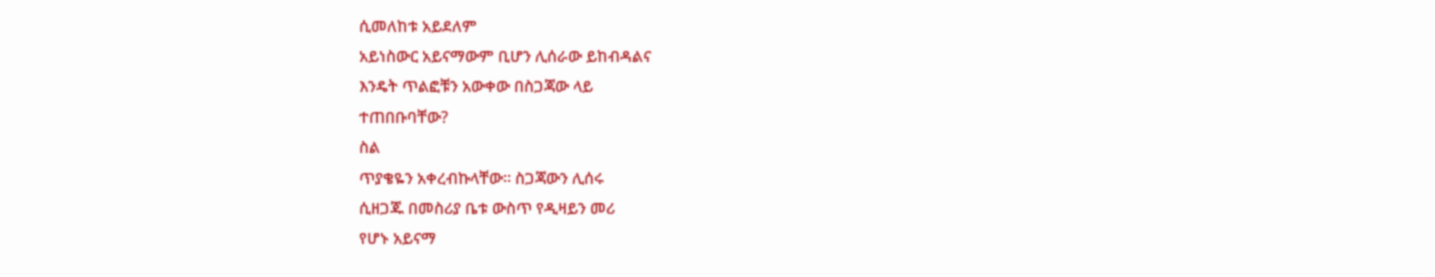ሲመለከቱ አይደለም
አይነስውር አይናማውም ቢሆን ሊሰራው ይከብዳልና
እንዴት ጥልፎቹን አውቀው በስጋጃው ላይ
ተጠበቡባቸው?
ስል
ጥያቄዬን አቀረብኩላቸው። ስጋጃውን ሊሰሩ
ሲዘጋጁ በመስሪያ ቤቱ ውስጥ የዲዛይን መሪ
የሆኑ አይናማ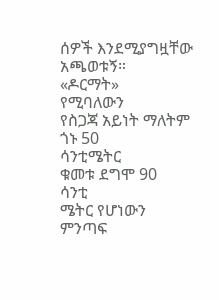ሰዎች እንደሚያግዟቸው አጫወቱኝ።
«ዶርማት»
የሚባለውን
የስጋጃ አይነት ማለትም ጎኑ 50
ሳንቲሜትር
ቁመቱ ደግሞ 90
ሳንቲ
ሜትር የሆነውን ምንጣፍ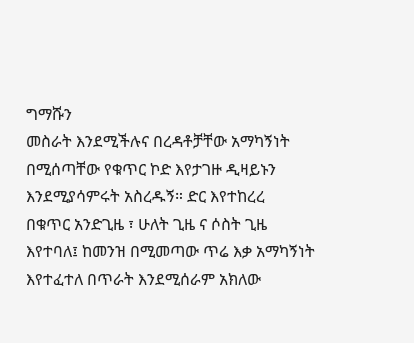ግማሹን
መስራት እንደሚችሉና በረዳቶቻቸው አማካኝነት
በሚሰጣቸው የቁጥር ኮድ እየታገዙ ዲዛይኑን
እንደሚያሳምሩት አስረዱኝ። ድር እየተከረረ
በቁጥር አንድጊዜ ፣ ሁለት ጊዜ ና ሶስት ጊዜ
እየተባለ፤ ከመንዝ በሚመጣው ጥሬ እቃ አማካኝነት
እየተፈተለ በጥራት እንደሚሰራም አክለው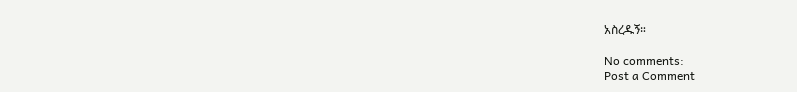አስረዱኝ።

No comments:
Post a Comment